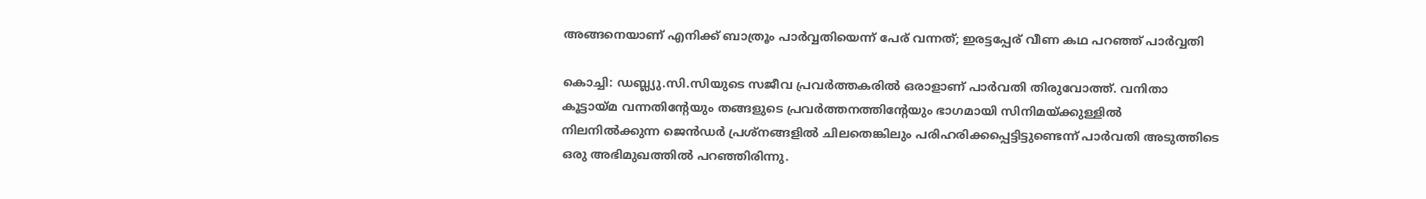അങ്ങനെയാണ് എനിക്ക് ബാത്രൂം പാര്‍വ്വതിയെന്ന് പേര് വന്നത്; ഇരട്ടപ്പേര് വീണ കഥ പറഞ്ഞ് പാര്‍വ്വതി

കൊച്ചി: ഡബ്ല്യു.സി.സിയുടെ സജീവ പ്രവര്‍ത്തകരില്‍ ഒരാളാണ് പാര്‍വതി തിരുവോത്ത്. വനിതാ കൂട്ടായ്മ വന്നതിന്റേയും തങ്ങളുടെ പ്രവര്‍ത്തനത്തിന്റേയും ഭാഗമായി സിനിമയ്ക്കുള്ളില്‍ നിലനില്‍ക്കുന്ന ജെന്‍ഡര്‍ പ്രശ്‌നങ്ങളില്‍ ചിലതെങ്കിലും പരിഹരിക്കപ്പെട്ടിട്ടുണ്ടെന്ന് പാര്‍വതി അടുത്തിടെ ഒരു അഭിമുഖത്തില്‍ പറഞ്ഞിരിന്നു.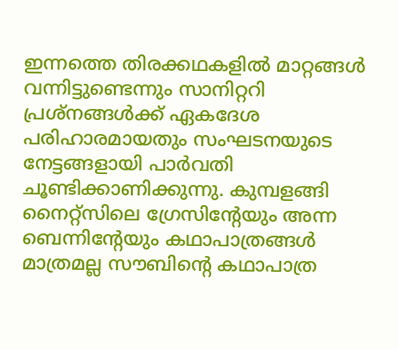ഇന്നത്തെ തിരക്കഥകളില്‍ മാറ്റങ്ങള്‍ വന്നിട്ടുണ്ടെന്നും സാനിറ്ററി പ്രശ്നങ്ങള്‍ക്ക് ഏകദേശ പരിഹാരമായതും സംഘടനയുടെ നേട്ടങ്ങളായി പാര്‍വതി ചൂണ്ടിക്കാണിക്കുന്നു. കുമ്പളങ്ങി നൈറ്റ്‌സിലെ ഗ്രേസിന്റേയും അന്ന ബെന്നിന്റേയും കഥാപാത്രങ്ങള്‍ മാത്രമല്ല സൗബിന്റെ കഥാപാത്ര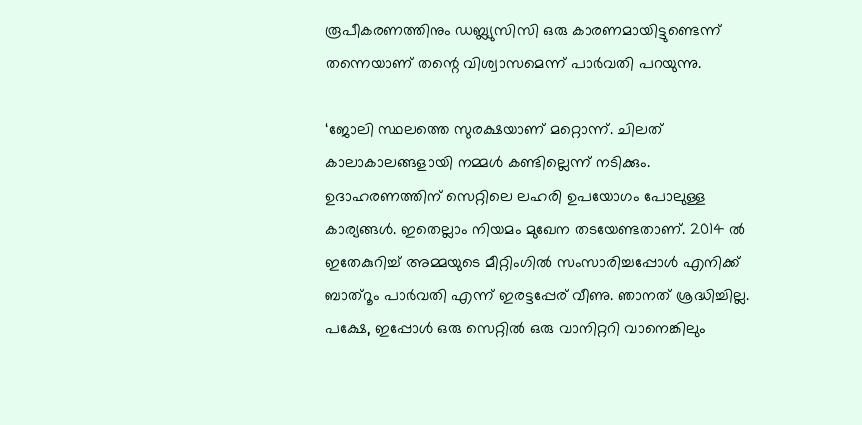രൂപീകരണത്തിനും ഡബ്ല്യുസിസി ഒരു കാരണമായിട്ടുണ്ടെന്ന് തന്നെയാണ് തന്റെ വിശ്വാസമെന്ന് പാര്‍വതി പറയുന്നു.

‘ജോലി സ്ഥലത്തെ സുരക്ഷയാണ് മറ്റൊന്ന്. ചിലത് കാലാകാലങ്ങളായി നമ്മള്‍ കണ്ടില്ലെന്ന് നടിക്കും. ഉദാഹരണത്തിന് സെറ്റിലെ ലഹരി ഉപയോഗം പോലുള്ള കാര്യങ്ങള്‍. ഇതെല്ലാം നിയമം മുഖേന തടയേണ്ടതാണ്. 2014 ല്‍ ഇതേകുറിച്ച് അമ്മയുടെ മീറ്റിംഗില്‍ സംസാരിച്ചപ്പോള്‍ എനിക്ക് ബാത്റൂം പാര്‍വതി എന്ന് ഇരട്ടപ്പേര് വീണു. ഞാനത് ശ്രദ്ധിച്ചില്ല. പക്ഷേ, ഇപ്പോള്‍ ഒരു സെറ്റില്‍ ഒരു വാനിറ്ററി വാനെങ്കിലും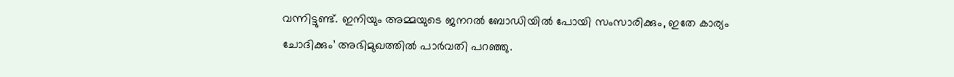വന്നിട്ടുണ്ട്. ഇനിയും അമ്മയുടെ ജനറല്‍ ബോഡിയില്‍ പോയി സംസാരിക്കും, ഇതേ കാര്യം ചോദിക്കും’ അഭിമുഖത്തില്‍ പാര്‍വതി പറഞ്ഞു.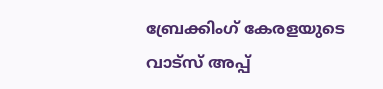ബ്രേക്കിംഗ് കേരളയുടെ വാട്സ് അപ്പ്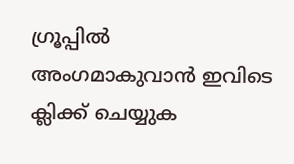ഗ്രൂപ്പിൽ അംഗമാകുവാൻ ഇവിടെ ക്ലിക്ക് ചെയ്യുക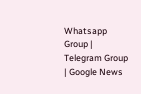Whatsapp Group | Telegram Group | Google News